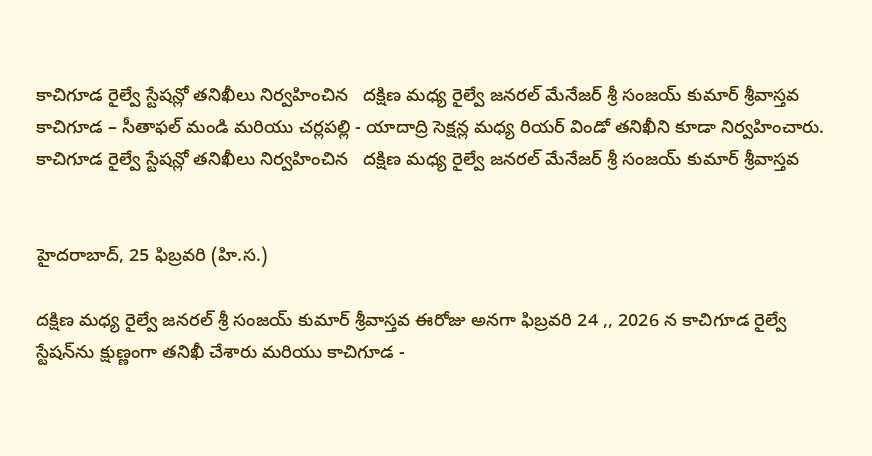కాచిగూడ రైల్వే స్టేషన్లో తనిఖీలు నిర్వహించిన   దక్షిణ మధ్య రైల్వే జనరల్ మేనేజర్ శ్రీ సంజయ్ కుమార్ శ్రీవాస్తవ
కాచిగూడ – సీతాఫల్ మండి మరియు చర్లపల్లి - యాదాద్రి సెక్షన్ల మధ్య రియర్ విండో తనిఖీని కూడా నిర్వహించారు.
కాచిగూడ రైల్వే స్టేషన్లో తనిఖీలు నిర్వహించిన   దక్షిణ మధ్య రైల్వే జనరల్ మేనేజర్ శ్రీ సంజయ్ కుమార్ శ్రీవాస్తవ


హైదరాబాద్, 25 ఫిబ్రవరి (హి.స.)

దక్షిణ మధ్య రైల్వే జనరల్ శ్రీ సంజయ్ కుమార్ శ్రీవాస్తవ ఈరోజు అనగా ఫిబ్రవరి 24 ,, 2026 న కాచిగూడ రైల్వే స్టేషన్‌ను క్షుణ్ణంగా తనిఖీ చేశారు మరియు కాచిగూడ -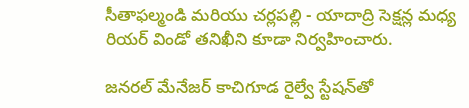సీతాఫల్మండి మరియు చర్లపల్లి - యాదాద్రి సెక్షన్ల మధ్య రియర్ విండో తనిఖీని కూడా నిర్వహించారు.

జనరల్ మేనేజర్ కాచిగూడ రైల్వే స్టేషన్‌తో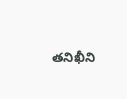తనిఖీని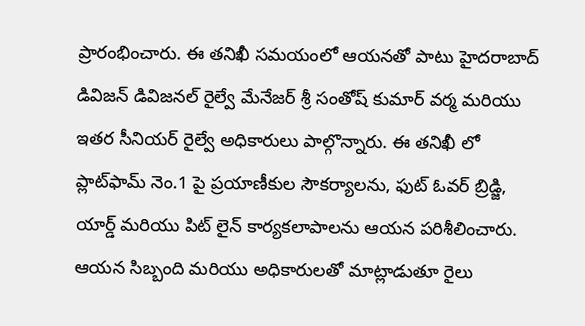ప్రారంభించారు. ఈ తనిఖీ సమయంలో ఆయనతో పాటు హైదరాబాద్ డివిజన్ డివిజనల్ రైల్వే మేనేజర్ శ్రీ సంతోష్ కుమార్ వర్మ మరియు ఇతర సీనియర్ రైల్వే అధికారులు పాల్గొన్నారు. ఈ తనిఖీ లో ప్లాట్‌ఫామ్ నెం.1 పై ప్రయాణీకుల సౌకర్యాలను, ఫుట్ ఓవర్ బ్రిడ్జి, యార్డ్ మరియు పిట్ లైన్ కార్యకలాపాలను ఆయన పరిశీలించారు. ఆయన సిబ్బంది మరియు అధికారులతో మాట్లాడుతూ రైలు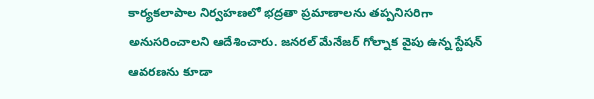కార్యకలాపాల నిర్వహణలో భద్రతా ప్రమాణాలను తప్పనిసరిగా అనుసరించాలని ఆదేశించారు. జనరల్ మేనేజర్ గోల్నాక వైపు ఉన్న స్టేషన్ ఆవరణను కూడా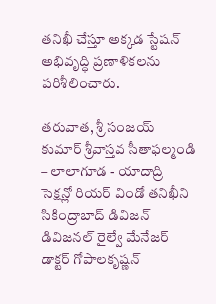తనిఖీ చేస్తూ అక్కడ స్టేషన్ అభివృద్ధి ప్రణాళికలను పరిశీలించారు.

తరువాత, శ్రీ సంజయ్ కుమార్ శ్రీవాస్తవ సీతాఫల్మండి – లాలాగూడ - యాదాద్రి సెక్షన్లో రియర్ విండో తనిఖీని సికింద్రాబాద్ డివిజన్ డివిజనల్ రైల్వే మేనేజర్ డాక్టర్ గోపాలకృష్ణన్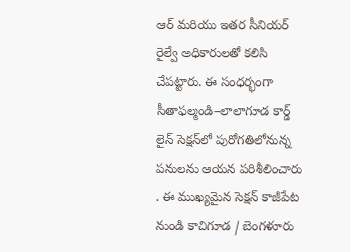ఆర్ మరియు ఇతర సీనియర్ రైల్వే అధికారులతో కలిసి చేపట్టారు. ఈ సంధర్భంగా సీతాఫల్మండి–లాలాగూడ కార్డ్ లైన్ సెక్షన్‌లో పురోగతిలోనున్న పనులను ఆయన పరిశీలించారు . ఈ ముఖ్యమైన సెక్షన్ కాజీపేట నుండి కాచిగూడ / బెంగళూరు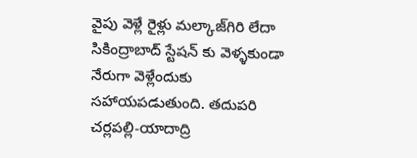వైపు వెళ్లే రైళ్లు మల్కాజ్‌గిరి లేదా సికింద్రాబాద్ స్టేషన్‌ కు వెళ్ళకుండా నేరుగా వెళ్లేందుకు సహాయపడుతుంది. తదుపరి చర్లపల్లి-యాదాద్రి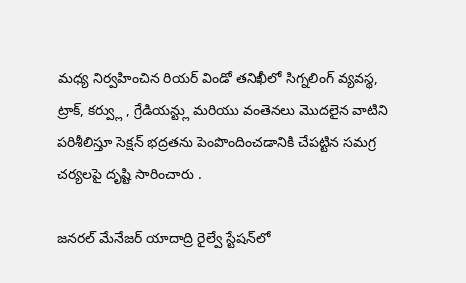మధ్య నిర్వహించిన రియర్ విండో తనిఖీలో సిగ్నలింగ్ వ్యవస్థ, ట్రాక్, కర్వ్లు , గ్రేడియన్ట్లు మరియు వంతెనలు మొదలైన వాటిని పరిశీలిస్తూ సెక్షన్ భద్రతను పెంపొందించడానికి చేపట్టిన సమగ్ర చర్యలపై దృష్టి సారించారు .

జనరల్ మేనేజర్ యాదాద్రి రైల్వే స్టేషన్‌లో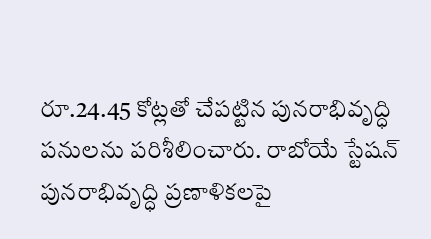రూ.24.45 కోట్లతో చేపట్టిన పునరాభివృద్ధి పనులను పరిశీలించారు. రాబోయే స్టేషన్ పునరాభివృద్ధి ప్రణాళికలపై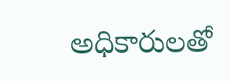అధికారులతో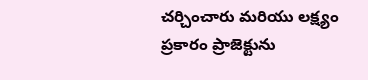చర్చించారు మరియు లక్ష్యం ప్రకారం ప్రాజెక్టును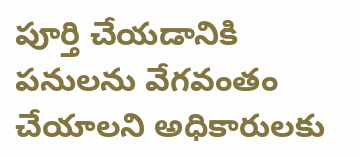పూర్తి చేయడానికి పనులను వేగవంతం చేయాలని అధికారులకు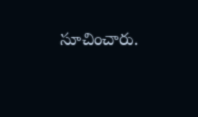సూచించారు.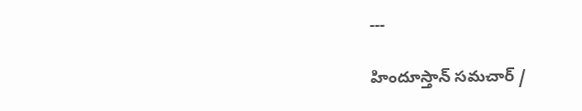---

హిందూస్తాన్ సమచార్ /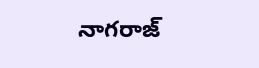నాగరాజ్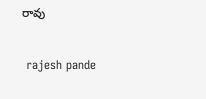రావు


 rajesh pande